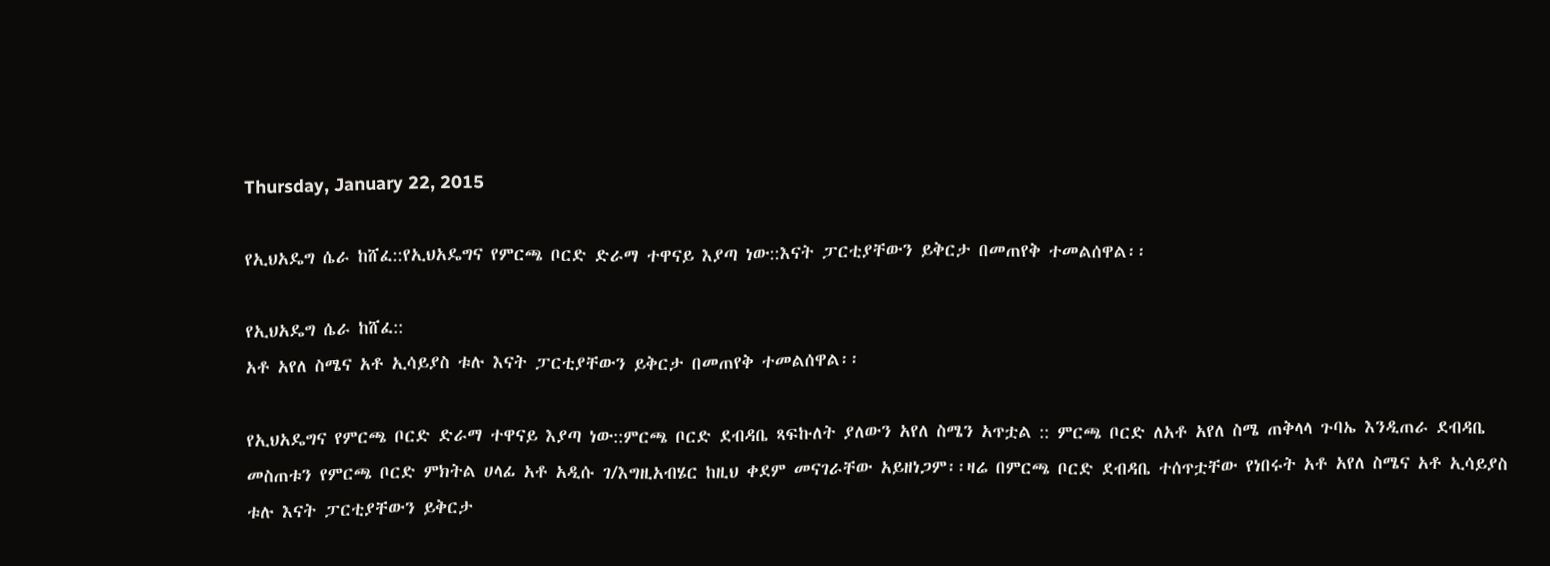Thursday, January 22, 2015

የኢህአዴግ ሴራ ከሸፈ::የኢህአዴግና የምርጫ ቦርድ ድራማ ተዋናይ እያጣ ነው::እናት ፓርቲያቸውን ይቅርታ በመጠየቅ ተመልሰዋል፡፡

የኢህአዴግ ሴራ ከሸፈ::
አቶ አየለ ስሜና አቶ ኢሳይያስ ቱሉ እናት ፓርቲያቸውን ይቅርታ በመጠየቅ ተመልሰዋል፡፡

የኢህአዴግና የምርጫ ቦርድ ድራማ ተዋናይ እያጣ ነው::ምርጫ ቦርድ ደብዳቤ ጻፍኩለት ያለውን አየለ ስሜን አጥቷል :: ምርጫ ቦርድ ለአቶ አየለ ስሜ ጠቅላላ ጉባኤ እንዲጠራ ደብዳቤ መስጠቱን የምርጫ ቦርድ ምክትል ሀላፊ አቶ አዲሱ ገ/እግዚአብሄር ከዚህ ቀደም መናገራቸው አይዘነጋም፡፡ዛሬ በምርጫ ቦርድ ደብዳቤ ተሰጥቷቸው የነበሩት አቶ አየለ ስሜና አቶ ኢሳይያስ ቱሉ እናት ፓርቲያቸውን ይቅርታ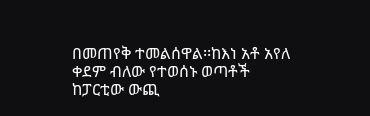በመጠየቅ ተመልሰዋል፡፡ከእነ አቶ አየለ ቀደም ብለው የተወሰኑ ወጣቶች ከፓርቲው ውጪ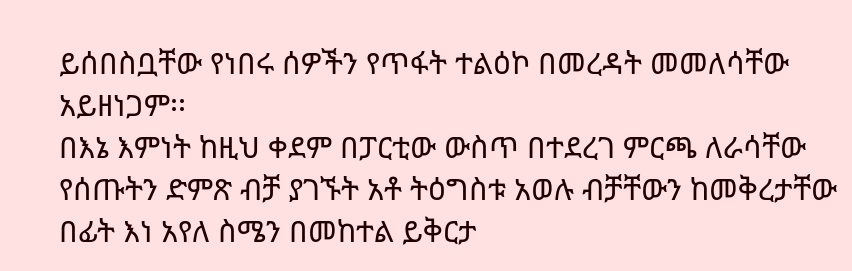ይሰበስቧቸው የነበሩ ሰዎችን የጥፋት ተልዕኮ በመረዳት መመለሳቸው አይዘነጋም፡፡
በእኔ እምነት ከዚህ ቀደም በፓርቲው ውስጥ በተደረገ ምርጫ ለራሳቸው የሰጡትን ድምጽ ብቻ ያገኙት አቶ ትዕግስቱ አወሉ ብቻቸውን ከመቅረታቸው በፊት እነ አየለ ስሜን በመከተል ይቅርታ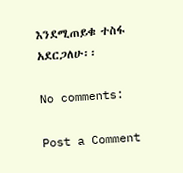እንደሚጠይቁ ተስፋ አደርጋለሁ፡፡

No comments:

Post a Comment